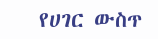የሀገር ውስጥ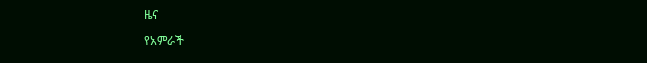ዜና

የአምራች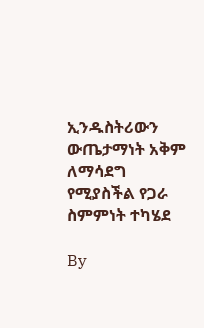ኢንዱስትሪውን ውጤታማነት አቅም ለማሳደግ የሚያስችል የጋራ ስምምነት ተካሄደ

By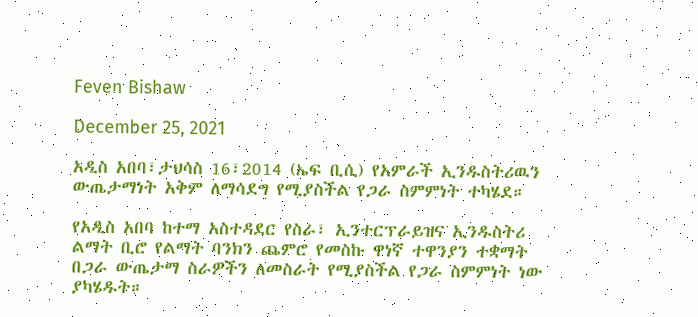Feven Bishaw

December 25, 2021

አዲስ አበባ፣ታህሳስ 16፣2014 (ኤፍ ቢሲ) የአምራች ኢንዱስትሪዉን ውጤታማነት አቅም ለማሳደግ የሚያስችል የጋራ ስምምነት ተካሄደ።

የአዲስ አበባ ከተማ አስተዳደር የስራ፣ ኢንተርፕራይዝና ኢንዱስትሪ ልማት ቢሮ የልማት ባንክን ጨምሮ የመስኩ ዋነኛ ተዋንያን ተቋማት በጋራ ውጤታማ ስራዎችን ለመስራት የሚያስችል የጋራ ስምምነት ነው ያካሄዱት።